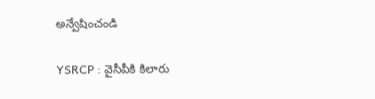అన్వేషించండి

YSRCP : వైసీపీకి కిలారు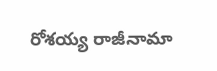రోశయ్య రాజీనామా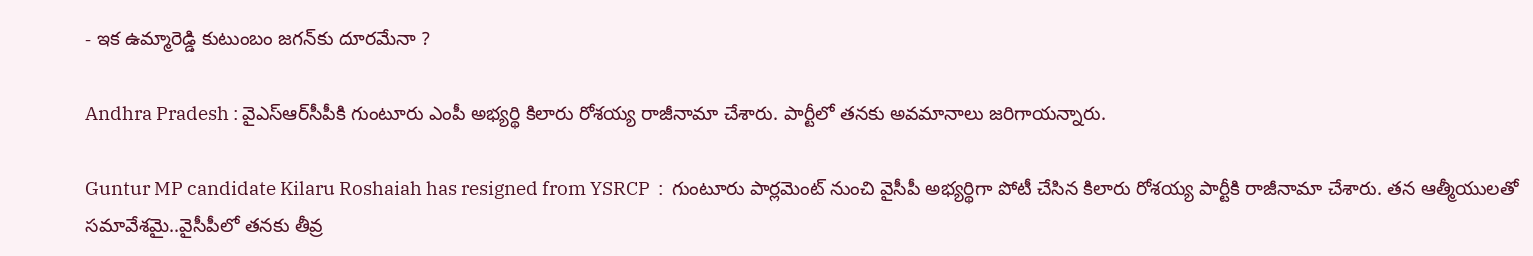- ఇక ఉమ్మారెడ్డి కుటుంబం జగన్‌కు దూరమేనా ?

Andhra Pradesh : వైఎస్ఆర్‌సీపీకి గుంటూరు ఎంపీ అభ్యర్థి కిలారు రోశయ్య రాజీనామా చేశారు. పార్టీలో తనకు అవమానాలు జరిగాయన్నారు.

Guntur MP candidate Kilaru Roshaiah has resigned from YSRCP  :  గుంటూరు పార్లమెంట్ నుంచి వైసీపీ అభ్యర్థిగా పోటీ చేసిన కిలారు రోశయ్య పార్టీకి రాజీనామా చేశారు. తన ఆత్మీయులతో సమావేశమై..వైసీపీలో తనకు తీవ్ర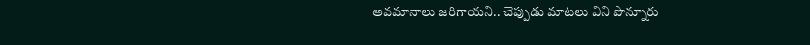అవమానాలు జరిగాయని.. చెప్పుడు మాటలు విని పొన్నూరు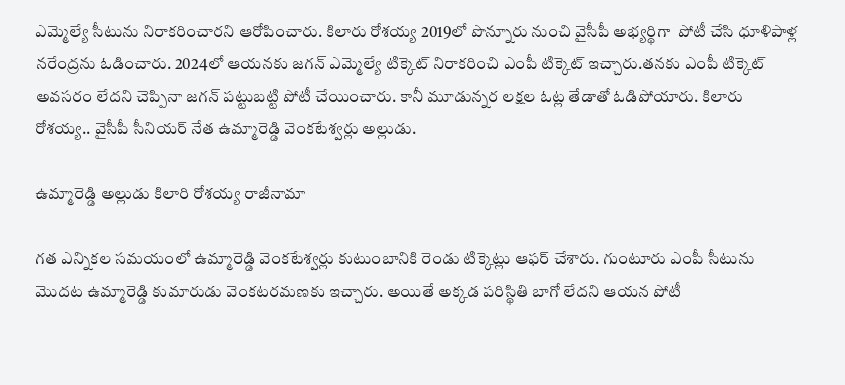ఎమ్మెల్యే సీటును నిరాకరించారని ఆరోపించారు. కిలారు రోశయ్య 2019లో పొన్నూరు నుంచి వైసీపీ అభ్యర్థిగా  పోటీ చేసి ధూళిపాళ్ల నరేంద్రను ఓడించారు. 2024లో ఆయనకు జగన్ ఎమ్మెల్యే టిక్కెట్ నిరాకరించి ఎంపీ టిక్కెట్ ఇచ్చారు.తనకు ఎంపీ టిక్కెట్ అవసరం లేదని చెప్పినా జగన్ పట్టుబట్టి పోటీ చేయించారు. కానీ మూడున్నర లక్షల ఓట్ల తేడాతో ఓడిపోయారు. కిలారు రోశయ్య.. వైసీపీ సీనియర్ నేత ఉమ్మారెడ్డి వెంకటేశ్వర్లు అల్లుడు.

ఉమ్మారెడ్డి అల్లుడు కిలారి రోశయ్య రాజీనామా

గత ఎన్నికల సమయంలో ఉమ్మారెడ్డి వెంకటేశ్వర్లు కుటుంబానికి రెండు టిక్కెట్లు ఆఫర్ చేశారు. గుంటూరు ఎంపీ సీటును మొదట ఉమ్మారెడ్డి కుమారుడు వెంకటరమణకు ఇచ్చారు. అయితే అక్కడ పరిస్థితి బాగో లేదని ఆయన పోటీ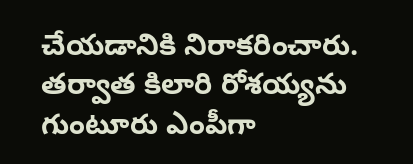చేయడానికి నిరాకరించారు. తర్వాత కిలారి రోశయ్యను గుంటూరు ఎంపీగా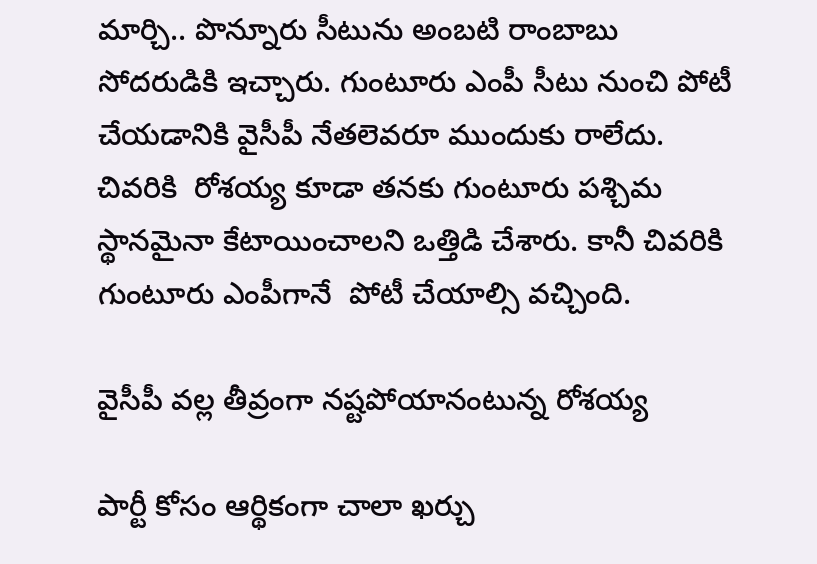మార్చి.. పొన్నూరు సీటును అంబటి రాంబాబు సోదరుడికి ఇచ్చారు. గుంటూరు ఎంపీ సీటు నుంచి పోటీ చేయడానికి వైసీపీ నేతలెవరూ ముందుకు రాలేదు. చివరికి  రోశయ్య కూడా తనకు గుంటూరు పశ్చిమ స్థానమైనా కేటాయించాలని ఒత్తిడి చేశారు. కానీ చివరికి గుంటూరు ఎంపీగానే  పోటీ చేయాల్సి వచ్చింది.

వైసీపీ వల్ల తీవ్రంగా నష్టపోయానంటున్న రోశయ్య

పార్టీ కోసం ఆర్థికంగా చాలా ఖర్చు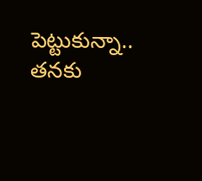పెట్టుకున్నా.. తనకు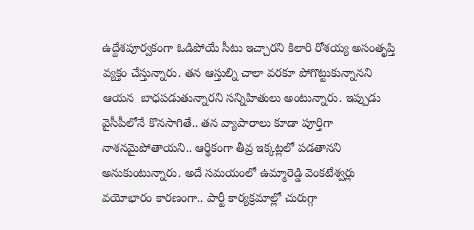ఉద్దేశపూర్వకంగా ఓడిపోయే సీటు ఇచ్చారని కిలారి రోశయ్య అసంతృప్తి వ్యక్తం చేస్తున్నారు. తన ఆస్తుల్ని చాలా వరకూ పోగొట్టుకున్నానని ఆయన  బాధపడుతున్నారని సన్నిహితులు అంటున్నారు. ఇప్పుడు వైసీపీలోనే కొనసాగితే.. తన వ్యాపారాలు కూడా పూర్తిగా నాశనమైపోతాయని.. ఆర్థికంగా తీవ్ర ఇక్కట్లలో పడతానని అనుకుంటున్నారు. అదే సమయంలో ఉమ్మారెడ్డి వెంకటేశ్వర్లు వయోభారం కారణంగా.. పార్టీ కార్యక్రమాల్లో చురుగ్గా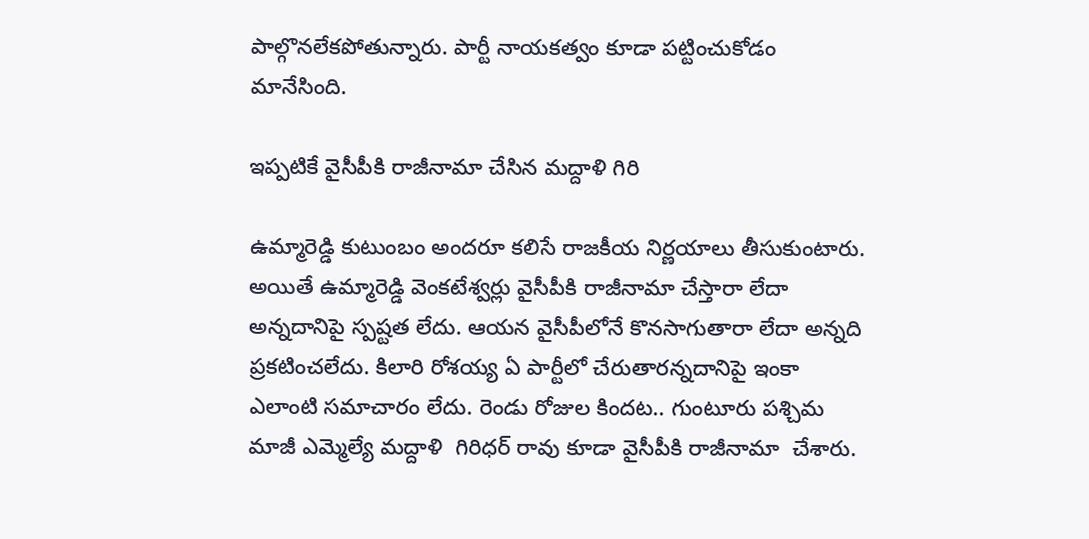పాల్గొనలేకపోతున్నారు. పార్టీ నాయకత్వం కూడా పట్టించుకోడం మానేసింది.

ఇప్పటికే వైసీపీకి రాజీనామా చేసిన మద్దాళి గిరి

ఉమ్మారెడ్డి కుటుంబం అందరూ కలిసే రాజకీయ నిర్ణయాలు తీసుకుంటారు. అయితే ఉమ్మారెడ్డి వెంకటేశ్వర్లు వైసీపీకి రాజీనామా చేస్తారా లేదా అన్నదానిపై స్పష్టత లేదు. ఆయన వైసీపీలోనే కొనసాగుతారా లేదా అన్నది ప్రకటించలేదు. కిలారి రోశయ్య ఏ పార్టీలో చేరుతారన్నదానిపై ఇంకా ఎలాంటి సమాచారం లేదు. రెండు రోజుల కిందట.. గుంటూరు పశ్చిమ మాజీ ఎమ్మెల్యే మద్దాళి  గిరిధర్ రావు కూడా వైసీపీకి రాజీనామా  చేశారు.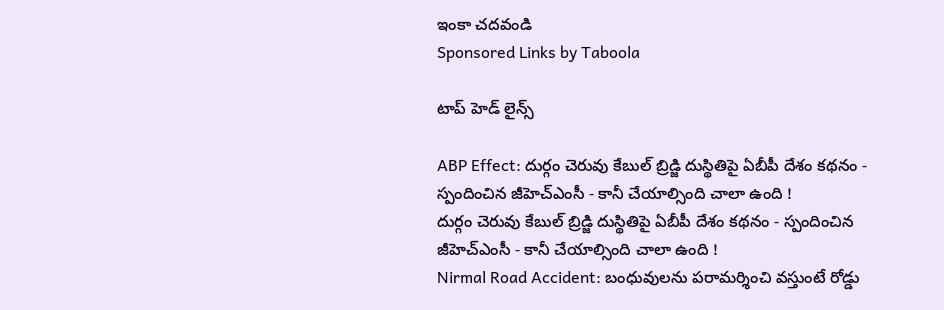ఇంకా చదవండి
Sponsored Links by Taboola

టాప్ హెడ్ లైన్స్

ABP Effect: దుర్గం చెరువు కేబుల్ బ్రిడ్జి దుస్థితిపై ఏబీపీ దేశం కథనం - స్పందించిన జీహెచ్‌ఎంసీ - కానీ చేయాల్సింది చాలా ఉంది !
దుర్గం చెరువు కేబుల్ బ్రిడ్జి దుస్థితిపై ఏబీపీ దేశం కథనం - స్పందించిన జీహెచ్‌ఎంసీ - కానీ చేయాల్సింది చాలా ఉంది !
Nirmal Road Accident: బంధువులను పరామర్శించి వస్తుంటే రోడ్డు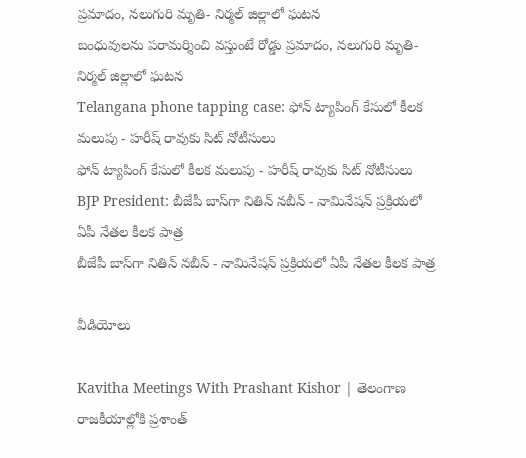ప్రమాదం, నలుగురి మృతి- నిర్మల్‌ జిల్లాలో ఘటన
బంధువులను పరామర్శించి వస్తుంటే రోడ్డు ప్రమాదం, నలుగురి మృతి- నిర్మల్‌ జిల్లాలో ఘటన
Telangana phone tapping case: ఫోన్ ట్యాపింగ్ కేసులో కీలక మలుపు - హరీష్ రావుకు సిట్ నోటీసులు
ఫోన్ ట్యాపింగ్ కేసులో కీలక మలుపు - హరీష్ రావుకు సిట్ నోటీసులు
BJP President: బీజేపీ బాస్‌గా నితిన్ నబీన్ - నామినేషన్ ప్రక్రియలో ఏపీ నేతల కీలక పాత్ర
బీజేపీ బాస్‌గా నితిన్ నబీన్ - నామినేషన్ ప్రక్రియలో ఏపీ నేతల కీలక పాత్ర

వీడియోలు

Kavitha Meetings With Prashant Kishor | తెలంగాణ రాజకీయాల్లోకి ప్రశాంత్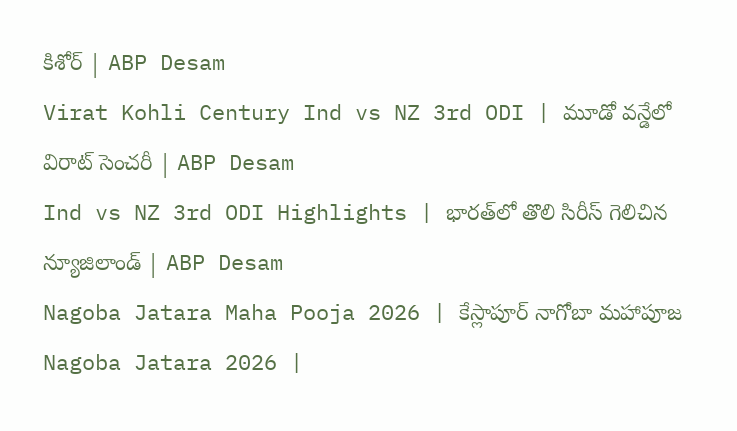కిశోర్ | ABP Desam
Virat Kohli Century Ind vs NZ 3rd ODI | మూడో వన్డేలో విరాట్ సెంచరీ | ABP Desam
Ind vs NZ 3rd ODI Highlights | భారత్‌లో తొలి సిరీస్ గెలిచిన న్యూజిలాండ్ | ABP Desam
Nagoba Jatara Maha Pooja 2026 | కేస్లాపూర్ నాగోబా మహాపూజ
Nagoba Jatara 2026 |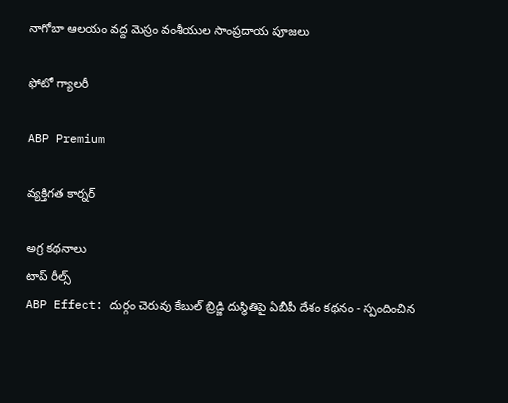నాగోబా ఆలయం వద్ద మెస్రం వంశీయుల సాంప్రదాయ పూజలు

ఫోటో గ్యాలరీ

ABP Premium

వ్యక్తిగత కార్నర్

అగ్ర కథనాలు
టాప్ రీల్స్
ABP Effect: దుర్గం చెరువు కేబుల్ బ్రిడ్జి దుస్థితిపై ఏబీపీ దేశం కథనం - స్పందించిన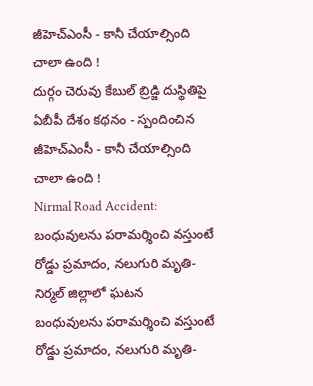జీహెచ్‌ఎంసీ - కానీ చేయాల్సింది చాలా ఉంది !
దుర్గం చెరువు కేబుల్ బ్రిడ్జి దుస్థితిపై ఏబీపీ దేశం కథనం - స్పందించిన జీహెచ్‌ఎంసీ - కానీ చేయాల్సింది చాలా ఉంది !
Nirmal Road Accident: బంధువులను పరామర్శించి వస్తుంటే రోడ్డు ప్రమాదం, నలుగురి మృతి- నిర్మల్‌ జిల్లాలో ఘటన
బంధువులను పరామర్శించి వస్తుంటే రోడ్డు ప్రమాదం, నలుగురి మృతి-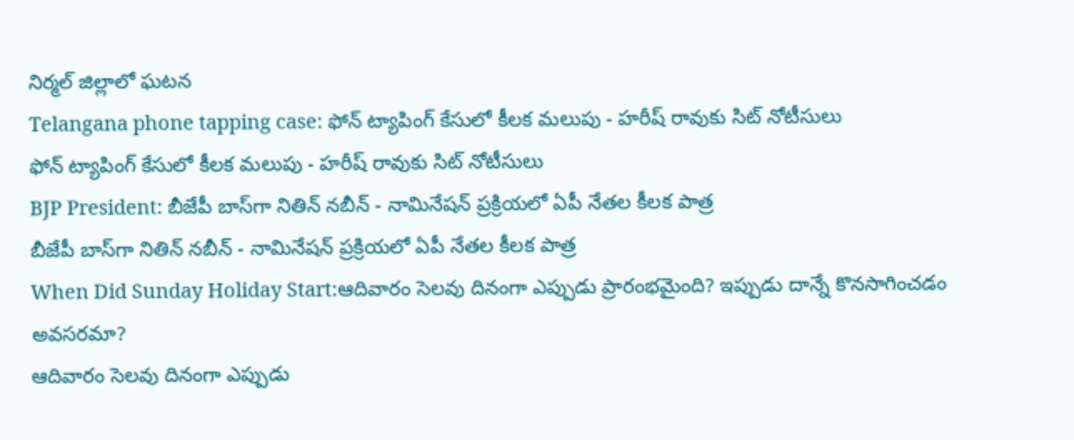నిర్మల్‌ జిల్లాలో ఘటన
Telangana phone tapping case: ఫోన్ ట్యాపింగ్ కేసులో కీలక మలుపు - హరీష్ రావుకు సిట్ నోటీసులు
ఫోన్ ట్యాపింగ్ కేసులో కీలక మలుపు - హరీష్ రావుకు సిట్ నోటీసులు
BJP President: బీజేపీ బాస్‌గా నితిన్ నబీన్ - నామినేషన్ ప్రక్రియలో ఏపీ నేతల కీలక పాత్ర
బీజేపీ బాస్‌గా నితిన్ నబీన్ - నామినేషన్ ప్రక్రియలో ఏపీ నేతల కీలక పాత్ర
When Did Sunday Holiday Start:ఆదివారం సెలవు దినంగా ఎప్పుడు ప్రారంభమైంది? ఇప్పుడు దాన్నే కొనసాగించడం అవసరమా?
ఆదివారం సెలవు దినంగా ఎప్పుడు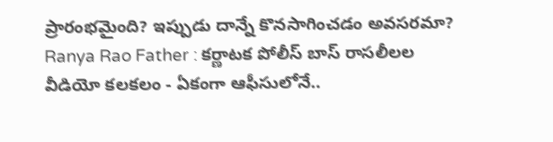ప్రారంభమైంది? ఇప్పుడు దాన్నే కొనసాగించడం అవసరమా?
Ranya Rao Father : కర్ణాటక పోలీస్ బాస్ రాసలీలల వీడియో కలకలం - ఏకంగా ఆఫీసులోనే..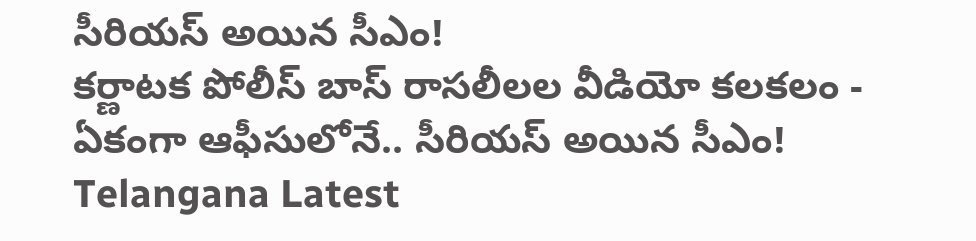సీరియస్ అయిన సీఎం!
కర్ణాటక పోలీస్ బాస్ రాసలీలల వీడియో కలకలం - ఏకంగా ఆఫీసులోనే.. సీరియస్ అయిన సీఎం!
Telangana Latest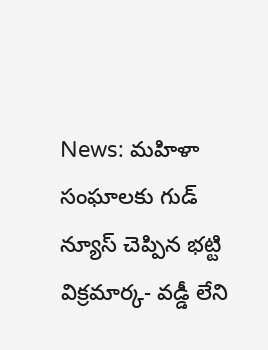News: మహిళా సంఘాలకు గుడ్ న్యూస్ చెప్పిన భట్టి విక్రమార్క- వడ్డీ లేని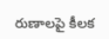రుణాలపై కీలక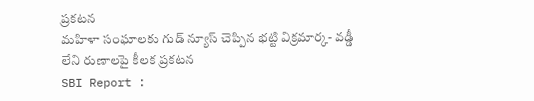ప్రకటన
మహిళా సంఘాలకు గుడ్ న్యూస్ చెప్పిన భట్టి విక్రమార్క- వడ్డీ లేని రుణాలపై కీలక ప్రకటన
SBI Report :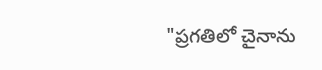"ప్రగతిలో చైనాను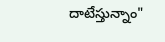దాటేస్తున్నాం"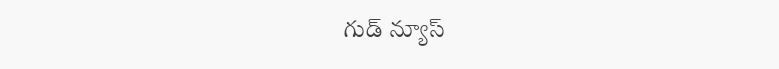గుడ్ న్యూస్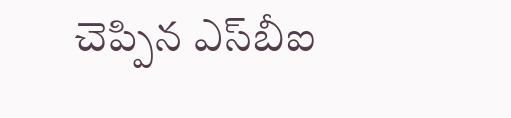చెప్పిన ఎస్‌బీఐ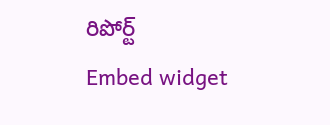రిపోర్ట్
Embed widget